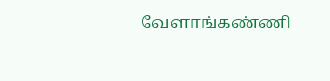வேளாங்கண்ணி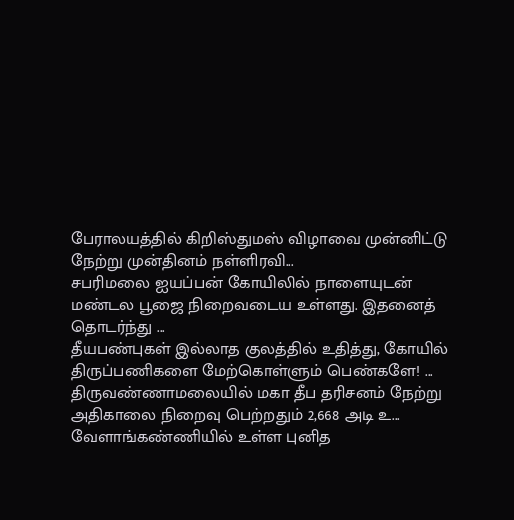பேராலயத்தில் கிறிஸ்துமஸ் விழாவை முன்னிட்டு நேற்று முன்தினம் நள்ளிரவி...
சபரிமலை ஐயப்பன் கோயிலில் நாளையுடன் மண்டல பூஜை நிறைவடைய உள்ளது. இதனைத் தொடர்ந்து ...
தீயபண்புகள் இல்லாத குலத்தில் உதித்து, கோயில் திருப்பணிகளை மேற்கொள்ளும் பெண்களே! ...
திருவண்ணாமலையில் மகா தீப தரிசனம் நேற்று அதிகாலை நிறைவு பெற்றதும் 2,668 அடி உ...
வேளாங்கண்ணியில் உள்ள புனித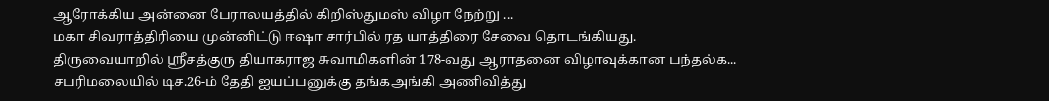ஆரோக்கிய அன்னை பேராலயத்தில் கிறிஸ்துமஸ் விழா நேற்று ...
மகா சிவராத்திரியை முன்னிட்டு ஈஷா சார்பில் ரத யாத்திரை சேவை தொடங்கியது.
திருவையாறில் ஸ்ரீசத்குரு தியாகராஜ சுவாமிகளின் 178-வது ஆராதனை விழாவுக்கான பந்தல்க...
சபரிமலையில் டிச.26-ம் தேதி ஐயப்பனுக்கு தங்கஅங்கி அணிவித்து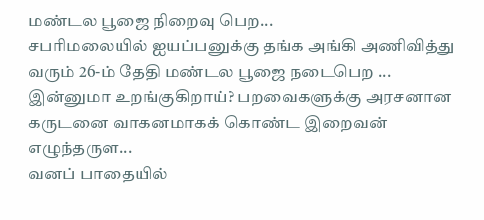மண்டல பூஜை நிறைவு பெற...
சபரிமலையில் ஐயப்பனுக்கு தங்க அங்கி அணிவித்து வரும் 26-ம் தேதி மண்டல பூஜை நடைபெற ...
இன்னுமா உறங்குகிறாய்? பறவைகளுக்கு அரசனான கருடனை வாகனமாகக் கொண்ட இறைவன் எழுந்தருள...
வனப் பாதையில்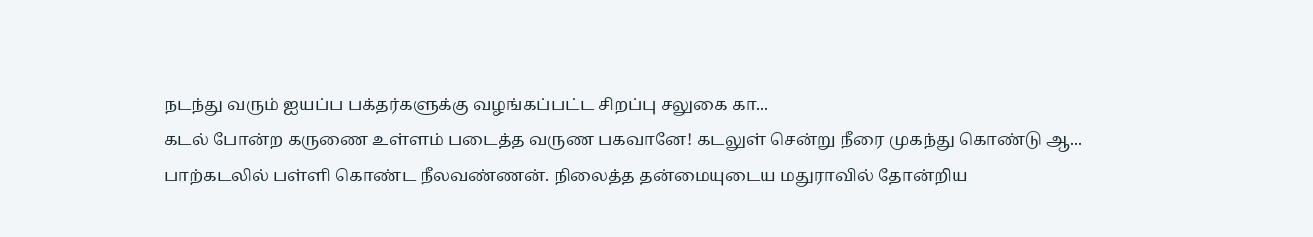நடந்து வரும் ஐயப்ப பக்தர்களுக்கு வழங்கப்பட்ட சிறப்பு சலுகை கா...
கடல் போன்ற கருணை உள்ளம் படைத்த வருண பகவானே! கடலுள் சென்று நீரை முகந்து கொண்டு ஆ...
பாற்கடலில் பள்ளி கொண்ட நீலவண்ணன். நிலைத்த தன்மையுடைய மதுராவில் தோன்றிய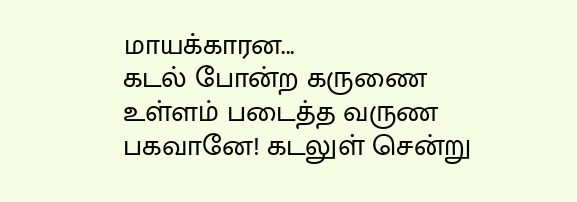மாயக்காரன...
கடல் போன்ற கருணை உள்ளம் படைத்த வருண பகவானே! கடலுள் சென்று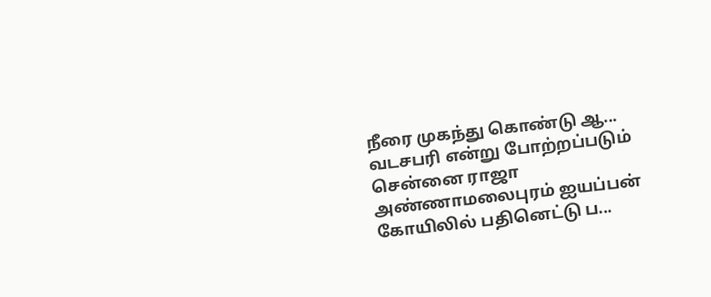நீரை முகந்து கொண்டு ஆ...
வடசபரி என்று போற்றப்படும் சென்னை ராஜா அண்ணாமலைபுரம் ஐயப்பன் கோயிலில் பதினெட்டு ப...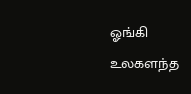ஓங்கி உலகளந்த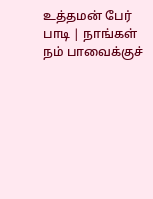உத்தமன் பேர் பாடி | நாங்கள் நம் பாவைக்குச்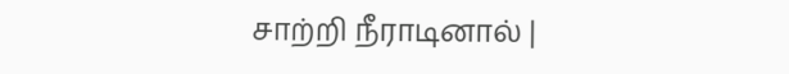சாற்றி நீராடினால் |